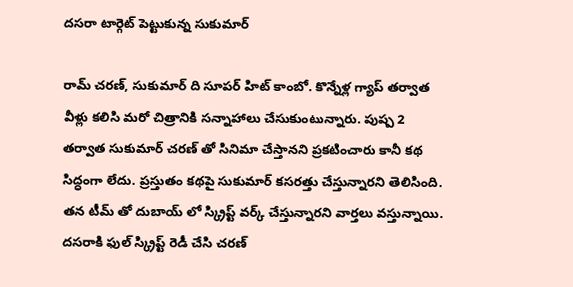దసరా టార్గెట్ పెట్టుకున్న సుకుమార్

రామ్ చరణ్‌, సుకుమార్ ది సూపర్ హిట్ కాంబో. కొన్నేళ్ల గ్యాప్ తర్వాత వీళ్లు కలిసి మరో చిత్రానికి సన్నాహాలు చేసుకుంటున్నారు. పుష్ప 2 తర్వాత సుకుమార్ చరణ్‌ తో సినిమా చేస్తానని ప్రకటించారు కానీ కథ సిద్ధంగా లేదు. ప్రస్తుతం కథపై సుకుమార్ కసరత్తు చేస్తున్నారని తెలిసింది. తన టీమ్ తో దుబాయ్ లో స్క్రిప్ట్ వర్క్ చేస్తున్నారని వార్తలు వస్తున్నాయి. దసరాకి ఫుల్ స్క్రిప్ట్ రెడీ చేసి చరణ్‌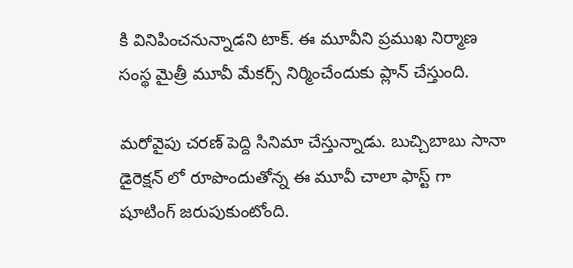కి వినిపించనున్నాడని టాక్. ఈ మూవీని ప్రముఖ నిర్మాణ సంస్థ మైత్రీ మూవీ మేకర్స్ నిర్మించేందుకు ప్లాన్ చేస్తుంది.

మరోవైపు చరణ్‌ పెద్ది సినిమా చేస్తున్నాడు. బుచ్చిబాబు సానా డైరెక్షన్ లో రూపొందుతోన్న ఈ మూవీ చాలా ఫాస్ట్ గా షూటింగ్ జరుపుకుంటోంది.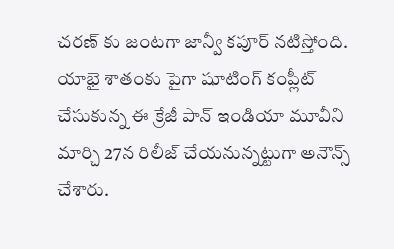చరణ్ కు జంటగా జాన్వీ కపూర్ నటిస్తోంది. యాభై శాతంకు పైగా షూటింగ్ కంప్లీట్ చేసుకున్న ఈ క్రేజీ పాన్ ఇండియా మూవీని మార్చి 27న రిలీజ్ చేయనున్నట్టుగా అనౌన్స్ చేశారు.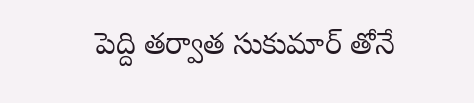పెద్ది తర్వాత సుకుమార్ తోనే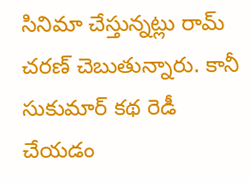సినిమా చేస్తున్నట్లు రామ్ చరణ్ చెబుతున్నారు. కానీ సుకుమార్ కథ రెడీ చేయడం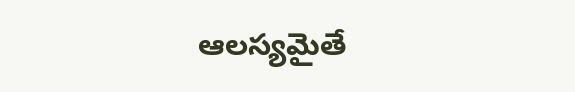ఆలస్యమైతే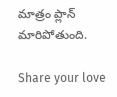మాత్రం ప్లాన్ మారిపోతుంది.

Share your love